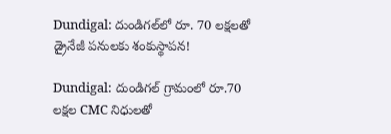Dundigal: దుండిగల్‌లో రూ. 70 లక్షలతో డ్రైనేజీ పనులకు శంకుస్థాపన!

Dundigal: దుండిగల్ గ్రామంలో రూ.70 లక్షల CMC నిధులతో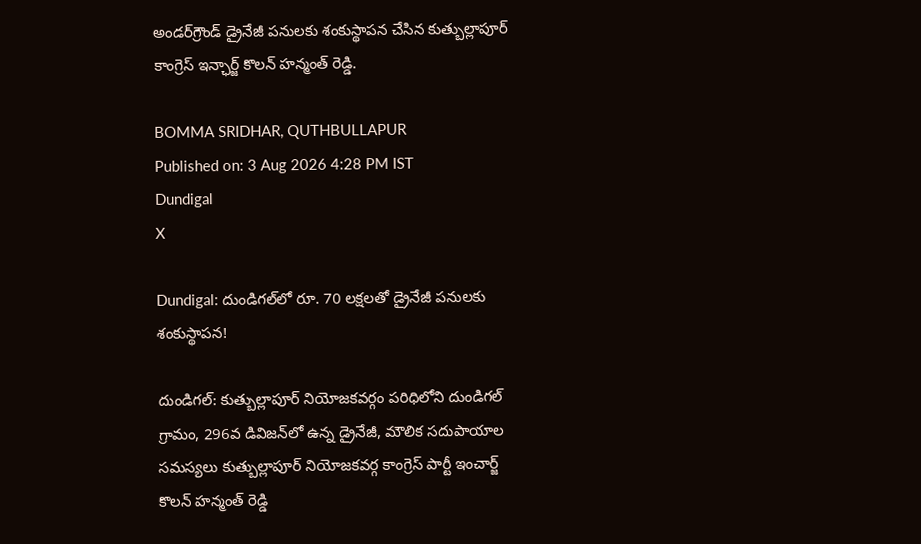అండర్‌గ్రౌండ్ డ్రైనేజీ పనులకు శంకుస్థాపన చేసిన కుత్బుల్లాపూర్ కాంగ్రెస్ ఇన్ఛార్జ్ కొలన్ హన్మంత్ రెడ్డి.

BOMMA SRIDHAR, QUTHBULLAPUR
Published on: 3 Aug 2026 4:28 PM IST
Dundigal
X

Dundigal: దుండిగల్‌లో రూ. 70 లక్షలతో డ్రైనేజీ పనులకు శంకుస్థాపన!

దుండిగల్: కుత్బుల్లాపూర్ నియోజకవర్గం పరిధిలోని దుండిగల్ గ్రామం, 296వ డివిజన్‌లో ఉన్న డ్రైనేజీ, మౌలిక సదుపాయాల సమస్యలు కుత్బుల్లాపూర్ నియోజకవర్గ కాంగ్రెస్ పార్టీ ఇంచార్జ్ కొలన్ హన్మంత్ రెడ్డి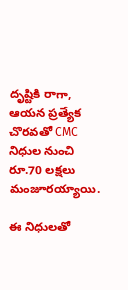దృష్టికి రాగా, ఆయన ప్రత్యేక చొరవతో CMC నిధుల నుంచి రూ.70 లక్షలు మంజూరయ్యాయి.

ఈ నిధులతో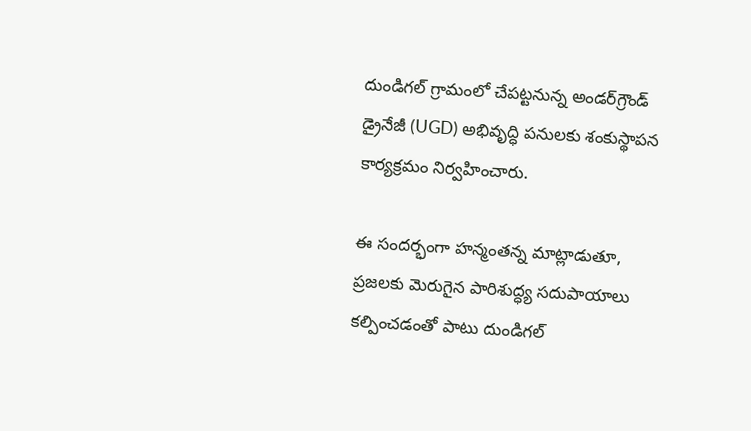దుండిగల్ గ్రామంలో చేపట్టనున్న అండర్‌గ్రౌండ్ డ్రైనేజీ (UGD) అభివృద్ధి పనులకు శంకుస్థాపన కార్యక్రమం నిర్వహించారు.

ఈ సందర్భంగా హన్మంతన్న మాట్లాడుతూ, ప్రజలకు మెరుగైన పారిశుద్ధ్య సదుపాయాలు కల్పించడంతో పాటు దుండిగల్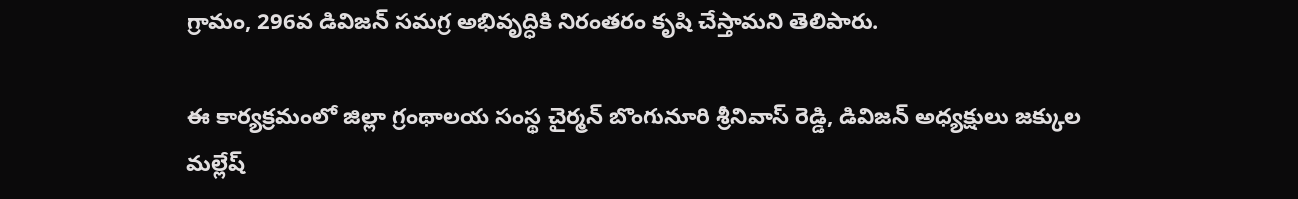గ్రామం, 296వ డివిజన్ సమగ్ర అభివృద్ధికి నిరంతరం కృషి చేస్తామని తెలిపారు.

ఈ కార్యక్రమంలో జిల్లా గ్రంథాలయ సంస్థ చైర్మన్ బొంగునూరి శ్రీనివాస్ రెడ్డి, డివిజన్ అధ్యక్షులు జక్కుల మల్లేష్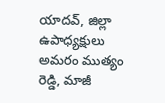యాదవ్, జిల్లా ఉపాధ్యక్షులు అమరం ముత్యం రెడ్డి, మాజీ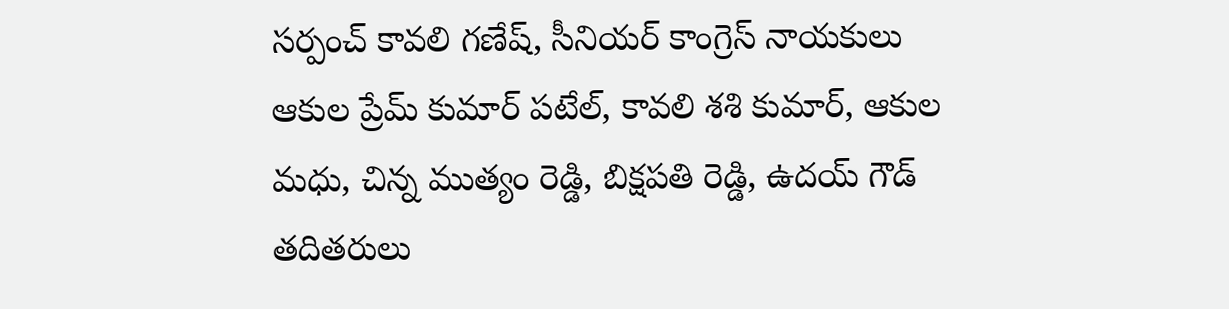సర్పంచ్ కావలి గణేష్, సీనియర్ కాంగ్రెస్ నాయకులు ఆకుల ప్రేమ్ కుమార్ పటేల్, కావలి శశి కుమార్, ఆకుల మధు, చిన్న ముత్యం రెడ్డి, బిక్షపతి రెడ్డి, ఉదయ్ గౌడ్ తదితరులు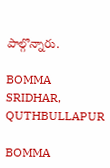పాల్గొన్నారు.

BOMMA SRIDHAR, QUTHBULLAPUR

BOMMA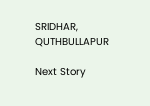SRIDHAR, QUTHBULLAPUR

Next Story